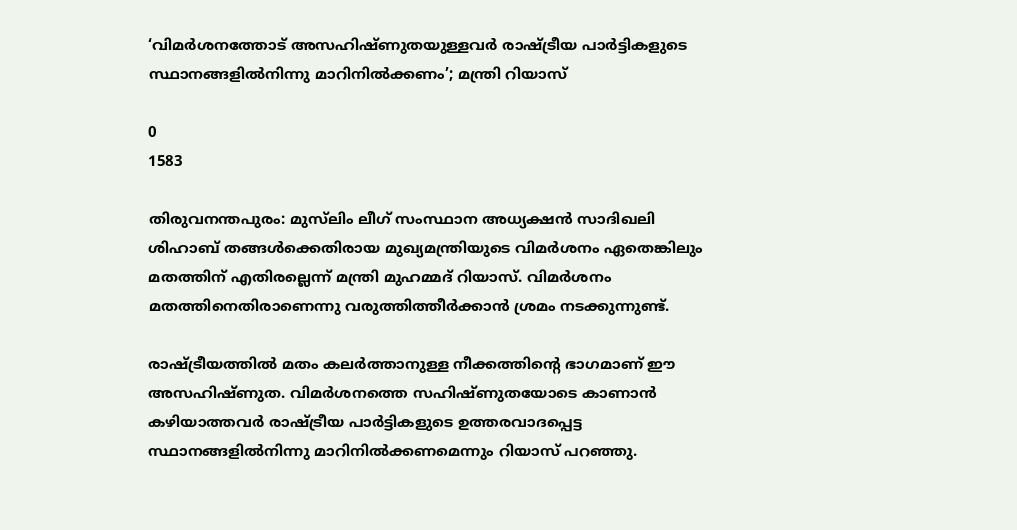‘വിമർശനത്തോട് അസഹിഷ്ണുതയുള്ളവർ രാഷ്ട്രീയ പാർട്ടികളുടെ സ്ഥാനങ്ങളിൽനിന്നു മാറിനിൽക്കണം’; മന്ത്രി റിയാസ്

0
1583

തിരുവനന്തപുരം: മുസ്‌ലിം ലീഗ് സംസ്ഥാന അധ്യക്ഷൻ സാദിഖലി ശിഹാബ് തങ്ങൾക്കെതിരായ മുഖ്യമന്ത്രിയുടെ വിമർശനം ഏതെങ്കിലും മതത്തിന് എതിരല്ലെന്ന് മന്ത്രി മുഹമ്മദ് റിയാസ്. വിമർശനം മതത്തിനെതിരാണെന്നു വരുത്തിത്തീർക്കാൻ ശ്രമം നടക്കുന്നുണ്ട്.

രാഷ്ട്രീയത്തിൽ മതം കലർത്താനുള്ള നീക്കത്തിന്റെ ഭാഗമാണ് ഈ അസഹിഷ്ണുത. വിമർശനത്തെ സഹിഷ്ണുതയോടെ കാണാൻ കഴിയാത്തവർ രാഷ്ട്രീയ പാർട്ടികളുടെ ഉത്തരവാദപ്പെട്ട സ്ഥാനങ്ങളിൽനിന്നു മാറിനിൽക്കണമെന്നും റിയാസ് പറഞ്ഞു.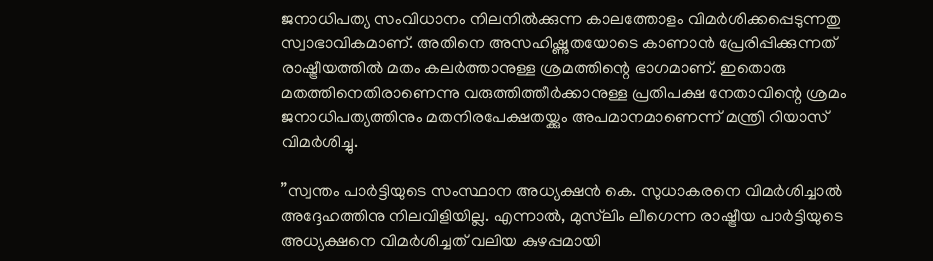ജനാധിപത്യ സംവിധാനം നിലനിൽക്കുന്ന കാലത്തോളം വിമർശിക്കപ്പെടുന്നതു സ്വാഭാവികമാണ്. അതിനെ അസഹിഷ്ണുതയോടെ കാണാൻ പ്രേരിപ്പിക്കുന്നത് രാഷ്ട്രീയത്തിൽ മതം കലർത്താനുള്ള ശ്രമത്തിന്റെ ഭാഗമാണ്. ഇതൊരു മതത്തിനെതിരാണെന്നു വരുത്തിത്തീർക്കാനുള്ള പ്രതിപക്ഷ നേതാവിന്റെ ശ്രമം ജനാധിപത്യത്തിനും മതനിരപേക്ഷതയ്ക്കും അപമാനമാണെന്ന് മന്ത്രി റിയാസ് വിമർശിച്ചു.

”സ്വന്തം പാർട്ടിയുടെ സംസ്ഥാന അധ്യക്ഷൻ കെ. സുധാകരനെ വിമർശിച്ചാൽ അദ്ദേഹത്തിനു നിലവിളിയില്ല. എന്നാൽ, മുസ്‌ലിം ലീഗെന്ന രാഷ്ട്രീയ പാർട്ടിയുടെ അധ്യക്ഷനെ വിമർശിച്ചത് വലിയ കുഴപ്പമായി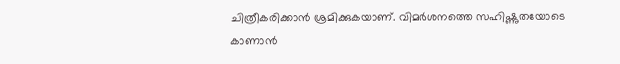ചിത്രീകരിക്കാൻ ശ്രമിക്കുകയാണ്. വിമർശനത്തെ സഹിഷ്ണുതയോടെ കാണാൻ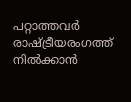പറ്റാത്തവർ രാഷ്ട്രീയരംഗത്ത് നിൽക്കാൻ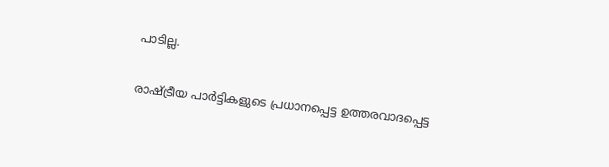പാടില്ല.

രാഷ്ട്രീയ പാർട്ടികളുടെ പ്രധാനപ്പെട്ട ഉത്തരവാദപ്പെട്ട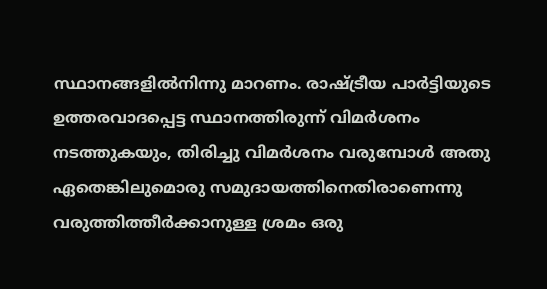സ്ഥാനങ്ങളിൽനിന്നു മാറണം. രാഷ്ട്രീയ പാർട്ടിയുടെ ഉത്തരവാദപ്പെട്ട സ്ഥാനത്തിരുന്ന് വിമർശനം നടത്തുകയും, തിരിച്ചു വിമർശനം വരുമ്പോൾ അതു ഏതെങ്കിലുമൊരു സമുദായത്തിനെതിരാണെന്നു വരുത്തിത്തീർക്കാനുള്ള ശ്രമം ഒരു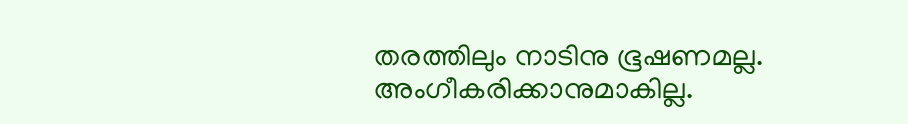തരത്തിലും നാടിനു ഭൂഷണമല്ല. അംഗീകരിക്കാനുമാകില്ല.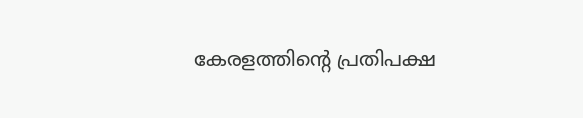കേരളത്തിന്റെ പ്രതിപക്ഷ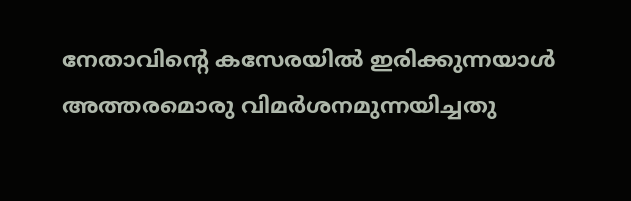നേതാവിന്റെ കസേരയിൽ ഇരിക്കുന്നയാൾ അത്തരമൊരു വിമർശനമുന്നയിച്ചതു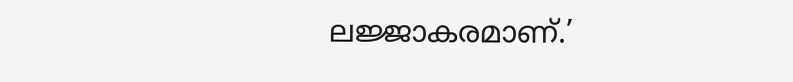ലജ്ജാകരമാണ്.’